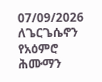07/09/2026
ለጌርጌሴኖን የአዕምሮ ሕሙማን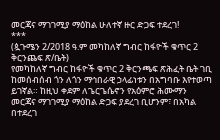መርጃና ማገገሚያ ማዕከል ሁለተኛ ዙር ድጋፍ ተደረገ!
***
(ጷጉሜን 2/2018 ዓ.ም መካከለኛ ግብር ከፋዮች ቁጥር 2 ቅርንጨፍ ጽ/ቤት)
የመካከለኛ ግብር ከፋዮች ቁጥር 2 ቅርንጫፍ ጽሕፈት ቤት ገቢ ከመሰብሰብ ጎን ለጎን ማኅበራዊ ኃላፊነቱን በአግባቡ እየተወጣ ይገኛል። ከዚህ ቀደም ለጌርጌሴኖን የአዕምሮ ሕሙማን መርጃና ማገገሚያ ማዕከል ድጋፍ ያደረገ ቢሆንም፣ በአካል በተደረገ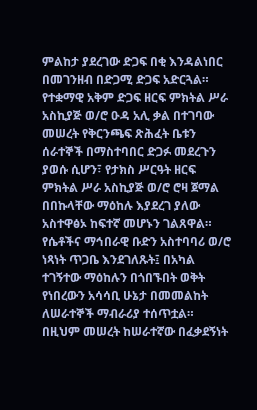ምልከታ ያደረገው ድጋፍ በቂ እንዳልነበር በመገንዘብ በድጋሚ ድጋፍ አድርጓል።
የተቋማዊ አቅም ድጋፍ ዘርፍ ምክትል ሥራ አስኪያጅ ወ/ሮ ዑዳ አሊ ቃል በተገባው መሠረት የቅርንጫፍ ጽሕፈት ቤቱን ሰራተኞች በማስተባበር ድጋፉ መደረጉን ያወሱ ሲሆን፣ የታክስ ሥርዓት ዘርፍ ምክትል ሥራ አስኪያጅ ወ/ሮ ሮዛ ጀማል በበኩላቸው ማዕከሉ እያደረገ ያለው አስተዋፅኦ ከፍተኛ መሆኑን ገልጸዋል።
የሴቶችና ማኅበራዊ ቡድን አስተባባሪ ወ/ሮ ነጻነት ጥጋቤ እንደገለጹት፤ በአካል ተገኝተው ማዕከሉን በጎበኙበት ወቅት የነበረውን አሳሳቢ ሁኔታ በመመልከት ለሠራተኞች ማብራሪያ ተሰጥቷል። በዚህም መሠረት ከሠራተኛው በፈቃደኝነት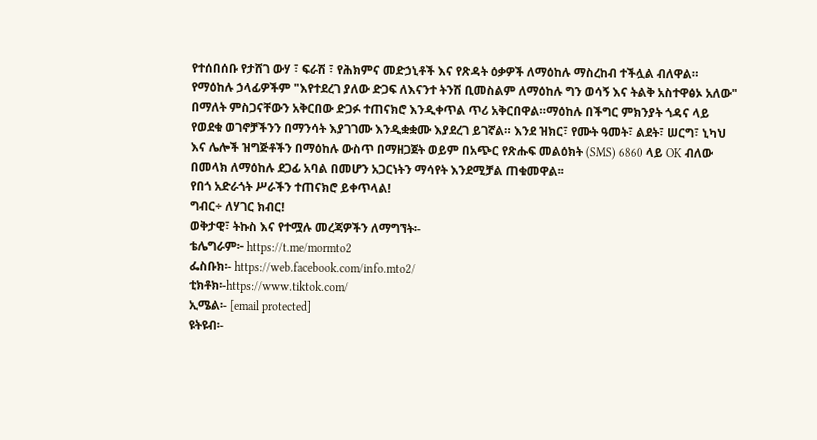የተሰበሰቡ የታሸገ ውሃ ፣ ፍራሽ ፣ የሕክምና መድኃኒቶች እና የጽዳት ዕቃዎች ለማዕከሉ ማስረከብ ተችሏል ብለዋል።
የማዕከሉ ኃላፊዎችም "እየተደረገ ያለው ድጋፍ ለእናንተ ትንሽ ቢመስልም ለማዕከሉ ግን ወሳኝ እና ትልቅ አስተዋፅኦ አለው" በማለት ምስጋናቸውን አቅርበው ድጋፉ ተጠናክሮ እንዲቀጥል ጥሪ አቅርበዋል።ማዕከሉ በችግር ምክንያት ጎዳና ላይ የወደቁ ወገኖቻችንን በማንሳት እያገገሙ እንዲቋቋሙ እያደረገ ይገኛል። እንደ ዝክር፣ የሙት ዓመት፣ ልደት፣ ሠርግ፣ ኒካህ እና ሌሎች ዝግጅቶችን በማዕከሉ ውስጥ በማዘጋጀት ወይም በአጭር የጽሑፍ መልዕክት (SMS) 6860 ላይ OK ብለው በመላክ ለማዕከሉ ደጋፊ አባል በመሆን አጋርነትን ማሳየት እንደሚቻል ጠቁመዋል፡፡
የበጎ አድራጎት ሥራችን ተጠናክሮ ይቀጥላል!
ግብር÷ ለሃገር ክብር!
ወቅታዊ፣ ትኩስ እና የተሟሉ መረጃዎችን ለማግኘት፡-
ቴሌግራም፦ https://t.me/mormto2
ፌስቡክ፡- https://web.facebook.com/info.mto2/
ቲክቶክ፡-https://www.tiktok.com/
ኢሜል፡- [email protected]
ዩትዩብ፡-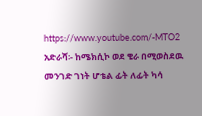https://www.youtube.com/-MTO2
አድራሻ፡- ከሜክሲኮ ወደ ቄራ በሚወስደዉ መንገድ ገነት ሆቴል ፊት ለፊት ካሳ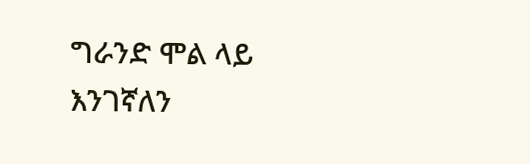ግራንድ ሞል ላይ እንገኛለን